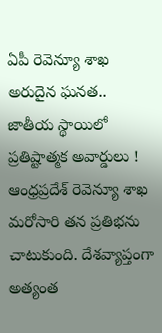ఏపీ రెవెన్యూ శాఖ అరుదైన ఘనత.. జాతీయ స్థాయిలో ప్రతిష్టాత్మక అవార్డులు !
ఆంధ్రప్రదేశ్ రెవెన్యూ శాఖ మరోసారి తన ప్రతిభను చాటుకుంది. దేశవ్యాప్తంగా అత్యంత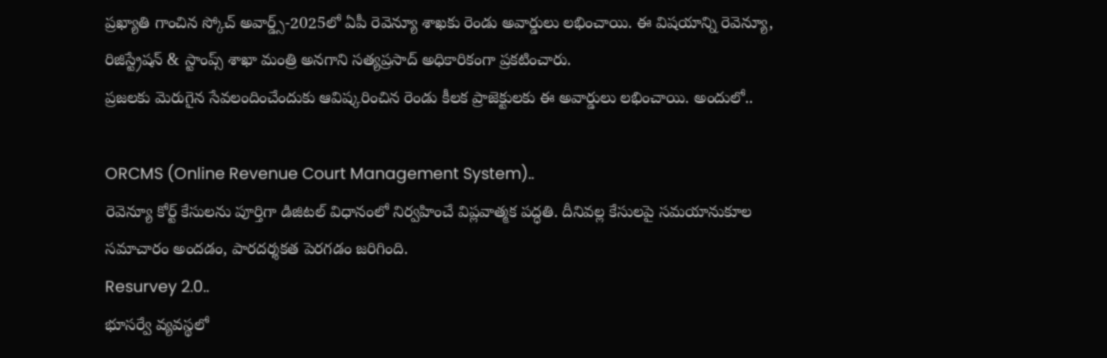ప్రఖ్యాతి గాంచిన స్కోచ్ అవార్డ్స్-2025లో ఏపీ రెవెన్యూ శాఖకు రెండు అవార్డులు లభించాయి. ఈ విషయాన్ని రెవెన్యూ, రిజిస్ట్రేషన్ & స్టాంప్స్ శాఖా మంత్రి అనగాని సత్యప్రసాద్ అధికారికంగా ప్రకటించారు.
ప్రజలకు మెరుగైన సేవలందించేందుకు ఆవిష్కరించిన రెండు కీలక ప్రాజెక్టులకు ఈ అవార్డులు లభించాయి. అందులో..

ORCMS (Online Revenue Court Management System)..
రెవెన్యూ కోర్ట్ కేసులను పూర్తిగా డిజిటల్ విధానంలో నిర్వహించే విప్లవాత్మక పద్ధతి. దీనివల్ల కేసులపై సమయానుకూల సమాచారం అందడం, పారదర్శకత పెరగడం జరిగింది.
Resurvey 2.0..
భూసర్వే వ్యవస్థలో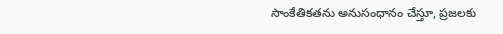సాంకేతికతను అనుసంధానం చేస్తూ, ప్రజలకు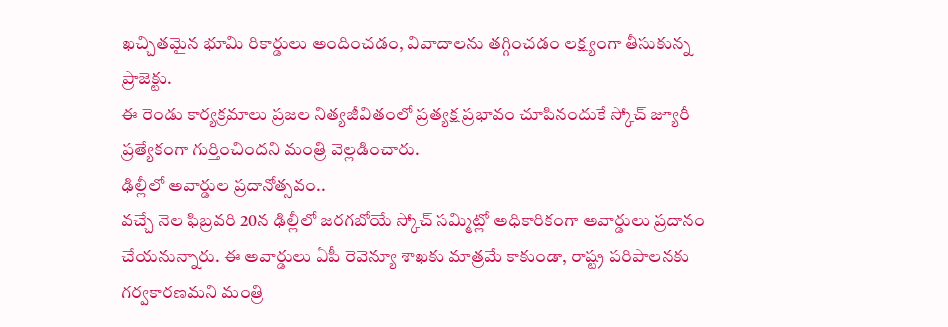ఖచ్చితమైన భూమి రికార్డులు అందించడం, వివాదాలను తగ్గించడం లక్ష్యంగా తీసుకున్న ప్రాజెక్టు.
ఈ రెండు కార్యక్రమాలు ప్రజల నిత్యజీవితంలో ప్రత్యక్ష ప్రభావం చూపినందుకే స్కోచ్ జ్యూరీ ప్రత్యేకంగా గుర్తించిందని మంత్రి వెల్లడించారు.
ఢిల్లీలో అవార్డుల ప్రదానోత్సవం..
వచ్చే నెల ఫిబ్రవరి 20న ఢిల్లీలో జరగబోయే స్కోచ్ సమ్మిట్లో అధికారికంగా అవార్డులు ప్రదానం చేయనున్నారు. ఈ అవార్డులు ఏపీ రెవెన్యూ శాఖకు మాత్రమే కాకుండా, రాష్ట్ర పరిపాలనకు గర్వకారణమని మంత్రి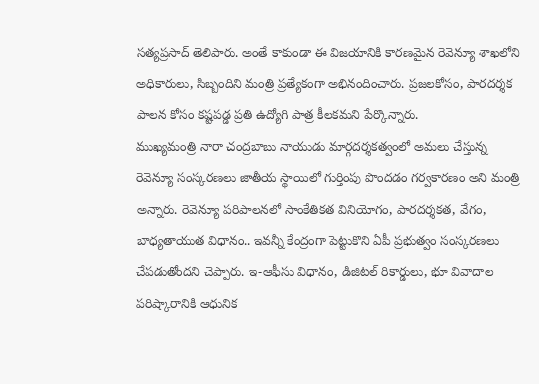సత్యప్రసాద్ తెలిపారు. అంతే కాకుండా ఈ విజయానికి కారణమైన రెవెన్యూ శాఖలోని అధికారులు, సిబ్బందిని మంత్రి ప్రత్యేకంగా అభినందించారు. ప్రజలకోసం, పారదర్శక పాలన కోసం కష్టపడ్డ ప్రతి ఉద్యోగి పాత్ర కీలకమని పేర్కొన్నారు.
ముఖ్యమంత్రి నారా చంద్రబాబు నాయుడు మార్గదర్శకత్వంలో అమలు చేస్తున్న రెవెన్యూ సంస్కరణలు జాతీయ స్థాయిలో గుర్తింపు పొందడం గర్వకారణం అని మంత్రి అన్నారు. రెవెన్యూ పరిపాలనలో సాంకేతికత వినియోగం, పారదర్శకత, వేగం, బాధ్యతాయుత విధానం.. ఇవన్నీ కేంద్రంగా పెట్టుకొని ఏపీ ప్రభుత్వం సంస్కరణలు చేపడుతోందని చెప్పారు. ఇ-ఆఫీసు విధానం, డిజిటల్ రికార్డులు, భూ వివాదాల పరిష్కారానికి ఆధునిక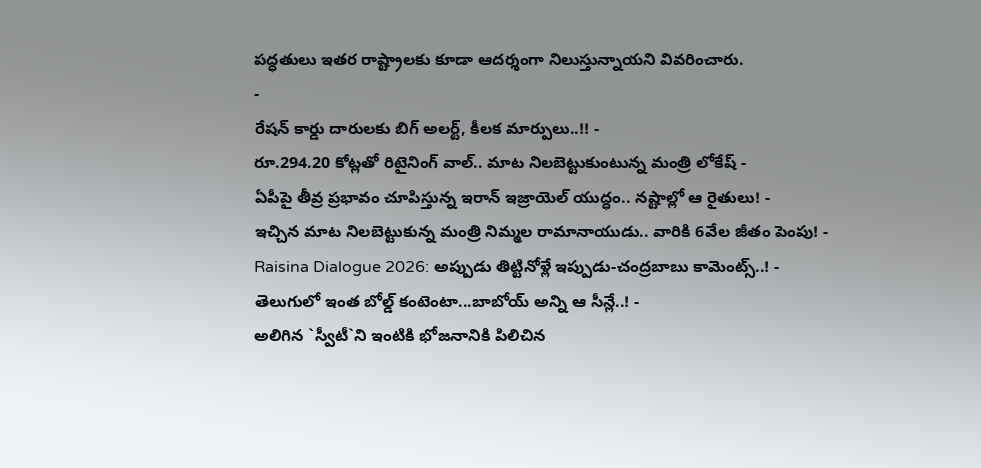పద్ధతులు ఇతర రాష్ట్రాలకు కూడా ఆదర్శంగా నిలుస్తున్నాయని వివరించారు.
-
రేషన్ కార్డు దారులకు బిగ్ అలర్ట్, కీలక మార్పులు..!! -
రూ.294.20 కోట్లతో రిటైనింగ్ వాల్.. మాట నిలబెట్టుకుంటున్న మంత్రి లోకేష్ -
ఏపీపై తీవ్ర ప్రభావం చూపిస్తున్న ఇరాన్ ఇజ్రాయెల్ యుద్ధం.. నష్టాల్లో ఆ రైతులు! -
ఇచ్చిన మాట నిలబెట్టుకున్న మంత్రి నిమ్మల రామానాయుడు.. వారికి 6వేల జీతం పెంపు! -
Raisina Dialogue 2026: అప్పుడు తిట్టినోళ్లే ఇప్పుడు-చంద్రబాబు కామెంట్స్..! -
తెలుగులో ఇంత బోల్డ్ కంటెంటా...బాబోయ్ అన్ని ఆ సీన్లే..! -
అలిగిన `స్వీటీ`ని ఇంటికి భోజనానికి పిలిచిన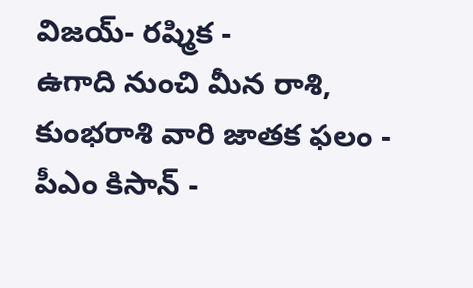విజయ్- రష్మిక -
ఉగాది నుంచి మీన రాశి, కుంభరాశి వారి జాతక ఫలం -
పీఎం కిసాన్ -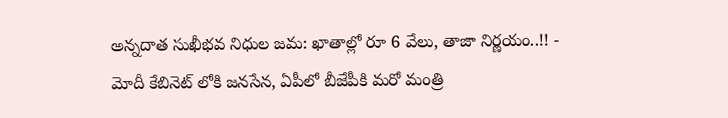అన్నదాత సుఖీభవ నిధుల జమ: ఖాతాల్లో రూ 6 వేలు, తాజా నిర్ణయం..!! -
మోదీ కేబినెట్ లోకి జనసేన, ఏపీలో బీజేపీకి మరో మంత్రి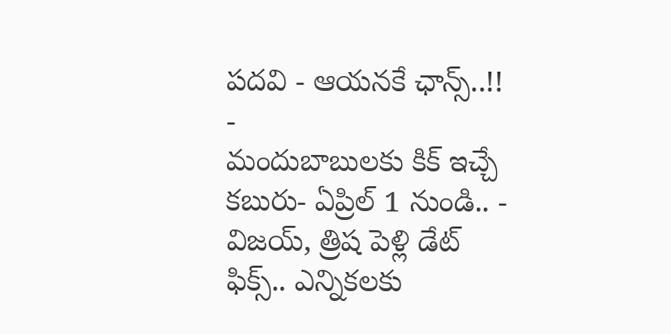పదవి - ఆయనకే ఛాన్స్..!! -
మందుబాబులకు కిక్ ఇచ్చే కబురు- ఏప్రిల్ 1 నుండి.. -
విజయ్, త్రిష పెళ్లి డేట్ ఫిక్స్.. ఎన్నికలకు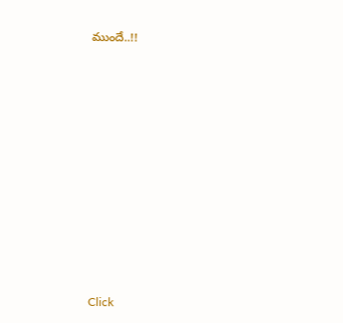ముందే..!!












Click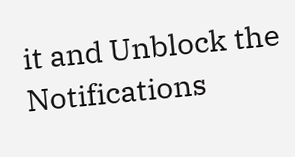it and Unblock the Notifications